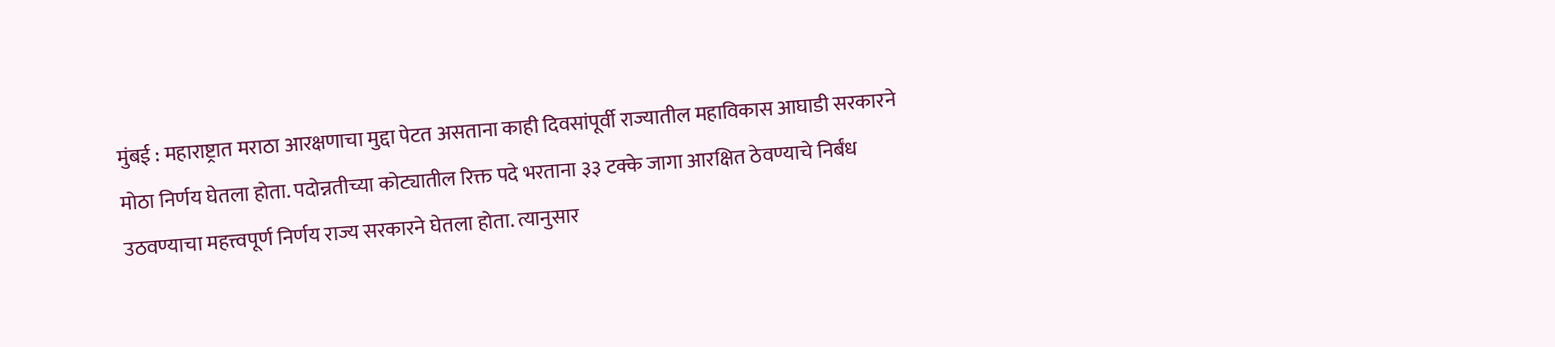मुंबई : महाराष्ट्रात मराठा आरक्षणाचा मुद्दा पेटत असताना काही दिवसांपूर्वी राज्यातील महाविकास आघाडी सरकारने मोठा निर्णय घेतला होता. पदोन्नतीच्या कोट्यातील रिक्त पदे भरताना ३३ टक्के जागा आरक्षित ठेवण्याचे निर्बंध उठवण्याचा महत्त्वपूर्ण निर्णय राज्य सरकारने घेतला होता. त्यानुसार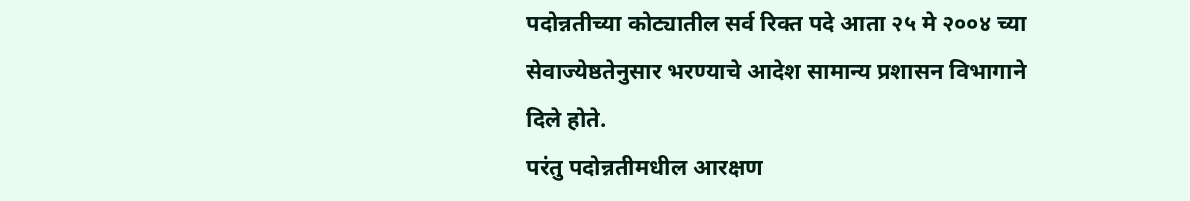पदोन्नतीच्या कोट्यातील सर्व रिक्त पदे आता २५ मे २००४ च्या सेवाज्येष्ठतेनुसार भरण्याचे आदेश सामान्य प्रशासन विभागाने दिले होते.
परंतु पदोन्नतीमधील आरक्षण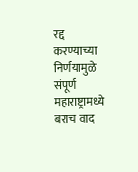रद्द करण्याच्या निर्णयामुळे संपूर्ण महाराष्ट्रामध्ये बराच वाद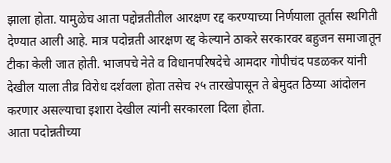झाला होता. यामुळेच आता पद्दोन्नतीतील आरक्षण रद्द करण्याच्या निर्णयाला तूर्तास स्थगिती देण्यात आली आहे. मात्र पदोन्नती आरक्षण रद्द केल्याने ठाकरे सरकारवर बहुजन समाजातून टीका केली जात होती. भाजपचे नेते व विधानपरिषदेचे आमदार गोपीचंद पडळकर यांनी देखील याला तीव्र विरोध दर्शवला होता तसेच २५ तारखेपासून ते बेमुदत ठिय्या आंदोलन करणार असल्याचा इशारा देखील त्यांनी सरकारला दिला होता.
आता पदोन्नतीच्या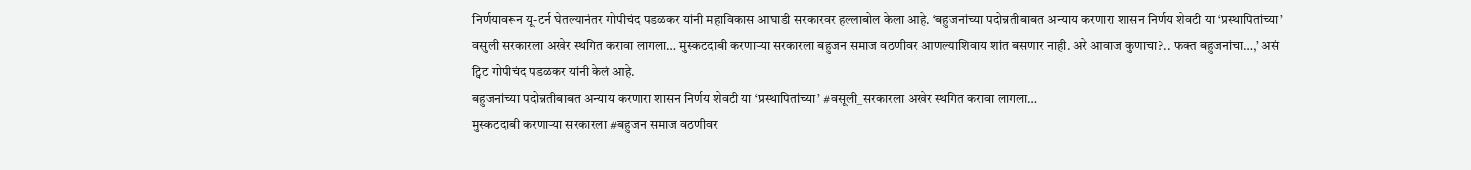निर्णयावरून यू-टर्न घेतल्यानंतर गोपीचंद पडळकर यांनी महाविकास आघाडी सरकारवर हल्लाबोल केला आहे. ‘बहुजनांच्या पदोन्नतीबाबत अन्याय करणारा शासन निर्णय शेवटी या ‘प्रस्थापितांच्या’ वसुली सरकारला अखेर स्थगित करावा लागला… मुस्कटदाबी करणाऱ्या सरकारला बहुजन समाज वठणीवर आणल्याशिवाय शांत बसणार नाही. अरे आवाज कुणाचा?.. फक्त बहुजनांचा…,’ असं ट्विट गोपीचंद पडळकर यांनी केलं आहे.
बहुजनांच्या पदोन्नतीबाबत अन्याय करणारा शासन निर्णय शेवटी या ‘प्रस्थापितांच्या’ #वसूली_सरकारला अखेर स्थगित करावा लागला…
मुस्कटदाबी करणाऱ्या सरकारला #बहुजन समाज वठणीवर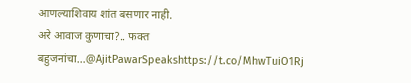आणल्याशिवाय शांत बसणार नाही.
अरे आवाज कुणाचा?.. फक्त बहुजनांचा…@AjitPawarSpeakshttps://t.co/MhwTuiO1Rj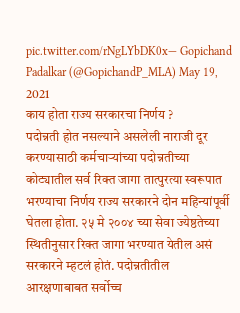pic.twitter.com/rNgLYbDK0x— Gopichand Padalkar (@GopichandP_MLA) May 19, 2021
काय होता राज्य सरकारचा निर्णय ?
पदोन्नती होत नसल्याने असलेली नाराजी दूर करण्यासाठी कर्मचाऱ्यांच्या पदोन्नतीच्या कोट्यातील सर्व रिक्त जागा तात्पुरत्या स्वरूपात भरण्याचा निर्णय राज्य सरकारने दोन महिन्यांपूर्वी घेतला होता. २५ मे २००४ च्या सेवा ज्येष्ठतेच्या स्थितीनुसार रिक्त जागा भरण्यात येतील असं सरकारने म्हटलं होतं. पदोन्नतीतील आरक्षणाबाबत सर्वोच्च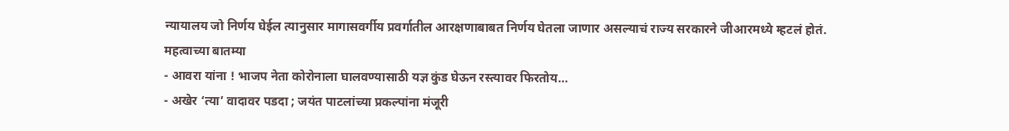न्यायालय जो निर्णय घेईल त्यानुसार मागासवर्गीय प्रवर्गातील आरक्षणाबाबत निर्णय घेतला जाणार असल्याचं राज्य सरकारने जीआरमध्ये म्हटलं होतं.
महत्वाच्या बातम्या
- आवरा यांना ! भाजप नेता कोरोनाला घालवण्यासाठी यज्ञ कुंड घेऊन रस्त्यावर फिरतोय…
- अखेर ‘त्या’ वादावर पडदा ; जयंत पाटलांच्या प्रकल्पांना मंजूरी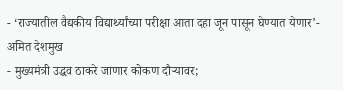- ‘राज्यातील वैद्यकीय विद्यार्थ्यांच्या परीक्षा आता दहा जून पासून घेण्यात येणार’- अमित देशमुख
- मुख्यमंत्री उद्धव ठाकरे जाणार कोकण दौऱ्यावर;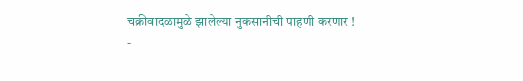चक्रीवादळामुळे झालेल्या नुकसानीची पाहणी करणार !
-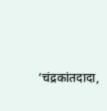‘चंद्रकांतदादा,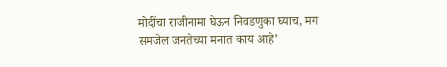मोदींचा राजीनामा घेऊन निवडणुका घ्याच, मग समजेल जनतेच्या मनात काय आहे’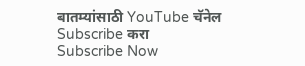बातम्यांसाठी YouTube चॅनेल Subscribe करा
Subscribe Now